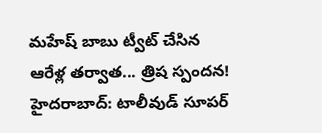మహేష్ బాబు ట్వీట్ చేసిన ఆరేళ్ల తర్వాత... త్రిష స్పందన!
హైదరాబాద్: టాలీవుడ్ సూపర్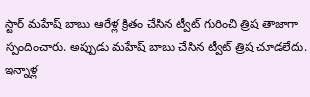స్టార్ మహేష్ బాబు ఆరేళ్ల క్రితం చేసిన ట్వీట్ గురించి త్రిష తాజాగా స్పందించారు. అప్పుడు మహేష్ బాబు చేసిన ట్వీట్ త్రిష చూడలేదు. ఇన్నాళ్ల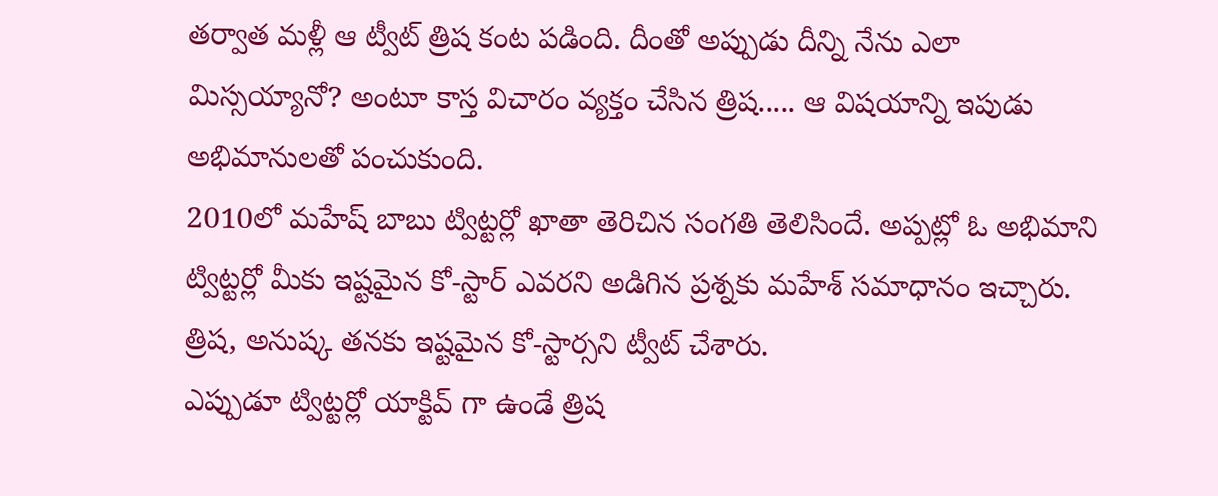తర్వాత మళ్లీ ఆ ట్వీట్ త్రిష కంట పడింది. దీంతో అప్పుడు దీన్ని నేను ఎలా మిస్సయ్యానో? అంటూ కాస్త విచారం వ్యక్తం చేసిన త్రిష..... ఆ విషయాన్ని ఇపుడు అభిమానులతో పంచుకుంది.
2010లో మహేష్ బాబు ట్విట్టర్లో ఖాతా తెరిచిన సంగతి తెలిసిందే. అప్పట్లో ఓ అభిమాని ట్విట్టర్లో మీకు ఇష్టమైన కో-స్టార్ ఎవరని అడిగిన ప్రశ్నకు మహేశ్ సమాధానం ఇచ్చారు. త్రిష, అనుష్క తనకు ఇష్టమైన కో-స్టార్సని ట్వీట్ చేశారు.
ఎప్పుడూ ట్విట్టర్లో యాక్టివ్ గా ఉండే త్రిష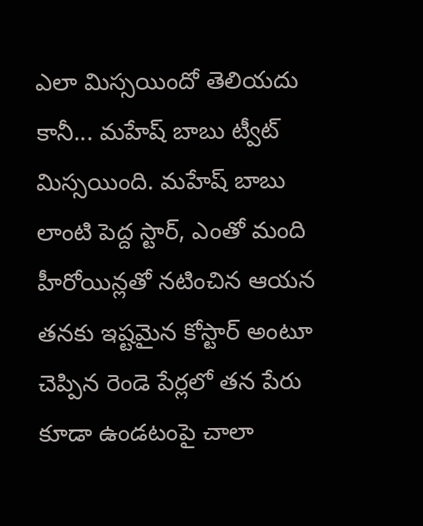ఎలా మిస్సయిందో తెలియదు కానీ... మహేష్ బాబు ట్వీట్ మిస్సయింది. మహేష్ బాబు లాంటి పెద్ద స్టార్, ఎంతో మంది హీరోయిన్లతో నటించిన ఆయన తనకు ఇష్టమైన కోస్టార్ అంటూ చెప్పిన రెండె పేర్లలో తన పేరు కూడా ఉండటంపై చాలా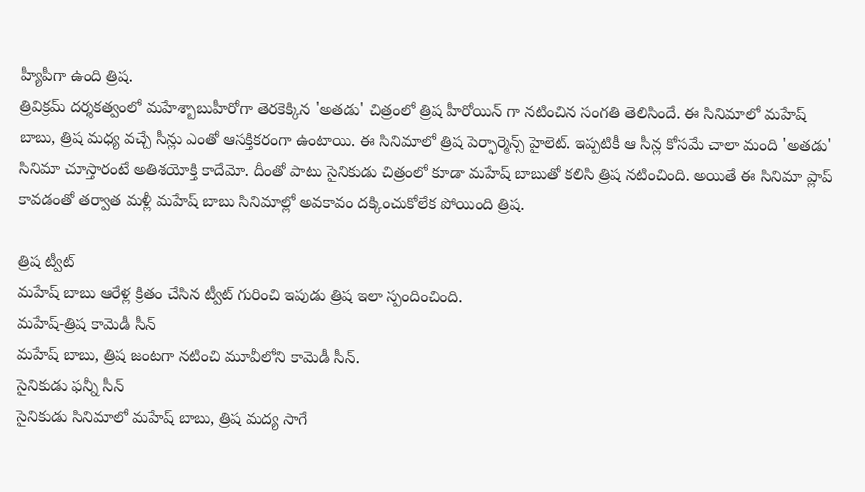హ్యీపీగా ఉంది త్రిష.
త్రివిక్రమ్ దర్శకత్వంలో మహేశ్బాబుహీరోగా తెరకెక్కిన 'అతడు' చిత్రంలో త్రిష హీరోయిన్ గా నటించిన సంగతి తెలిసిందే. ఈ సినిమాలో మహేష్ బాబు, త్రిష మధ్య వచ్చే సీన్లు ఎంతో ఆసక్తికరంగా ఉంటాయి. ఈ సినిమాలో త్రిష పెర్ఫార్మెన్స్ హైలెట్. ఇప్పటికీ ఆ సీన్ల కోసమే చాలా మంది 'అతడు' సినిమా చూస్తారంటే అతిశయోక్తి కాదేమో. దీంతో పాటు సైనికుడు చిత్రంలో కూడా మహేష్ బాబుతో కలిసి త్రిష నటించింది. అయితే ఈ సినిమా ప్లాప్ కావడంతో తర్వాత మళ్లీ మహేష్ బాబు సినిమాల్లో అవకావం దక్కించుకోలేక పోయింది త్రిష.

త్రిష ట్వీట్
మహేష్ బాబు ఆరేళ్ల క్రితం చేసిన ట్వీట్ గురించి ఇపుడు త్రిష ఇలా స్పందించింది.
మహేష్-త్రిష కామెడీ సీన్
మహేష్ బాబు, త్రిష జంటగా నటించి మూవీలోని కామెడీ సీన్.
సైనికుడు ఫన్నీ సీన్
సైనికుడు సినిమాలో మహేష్ బాబు, త్రిష మద్య సాగే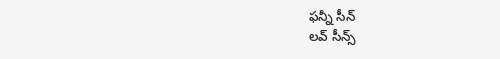ఫన్నీ సీన్
లవ్ సీన్స్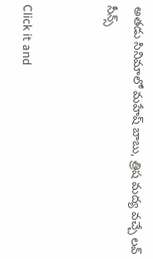అతడు సినిమాలో మహేష్ బాబు, త్రిష మద్య వచ్చే లవ్ సీన్స్


Click it and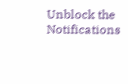Unblock the Notifications